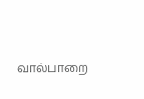வால்பாறை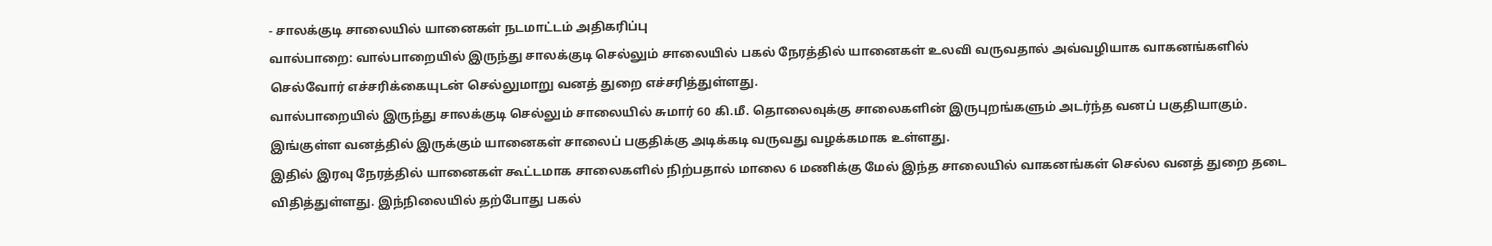- சாலக்குடி சாலையில் யானைகள் நடமாட்டம் அதிகரிப்பு
வால்பாறை: வால்பாறையில் இருந்து சாலக்குடி செல்லும் சாலையில் பகல் நேரத்தில் யானைகள் உலவி வருவதால் அவ்வழியாக வாகனங்களில் செல்வோர் எச்சரிக்கையுடன் செல்லுமாறு வனத் துறை எச்சரித்துள்ளது.
வால்பாறையில் இருந்து சாலக்குடி செல்லும் சாலையில் சுமார் 60 கி.மீ. தொலைவுக்கு சாலைகளின் இருபுறங்களும் அடர்ந்த வனப் பகுதியாகும். இங்குள்ள வனத்தில் இருக்கும் யானைகள் சாலைப் பகுதிக்கு அடிக்கடி வருவது வழக்கமாக உள்ளது.
இதில் இரவு நேரத்தில் யானைகள் கூட்டமாக சாலைகளில் நிற்பதால் மாலை 6 மணிக்கு மேல் இந்த சாலையில் வாகனங்கள் செல்ல வனத் துறை தடை விதித்துள்ளது. இந்நிலையில் தற்போது பகல்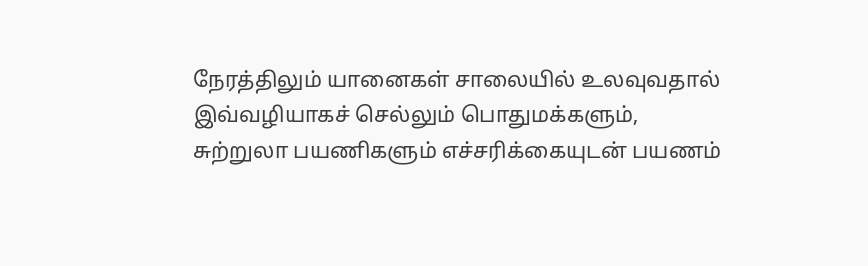நேரத்திலும் யானைகள் சாலையில் உலவுவதால் இவ்வழியாகச் செல்லும் பொதுமக்களும், சுற்றுலா பயணிகளும் எச்சரிக்கையுடன் பயணம்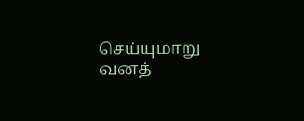செய்யுமாறு வனத்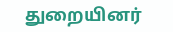துறையினர்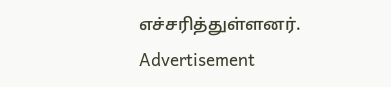எச்சரித்துள்ளனர்.
Advertisement